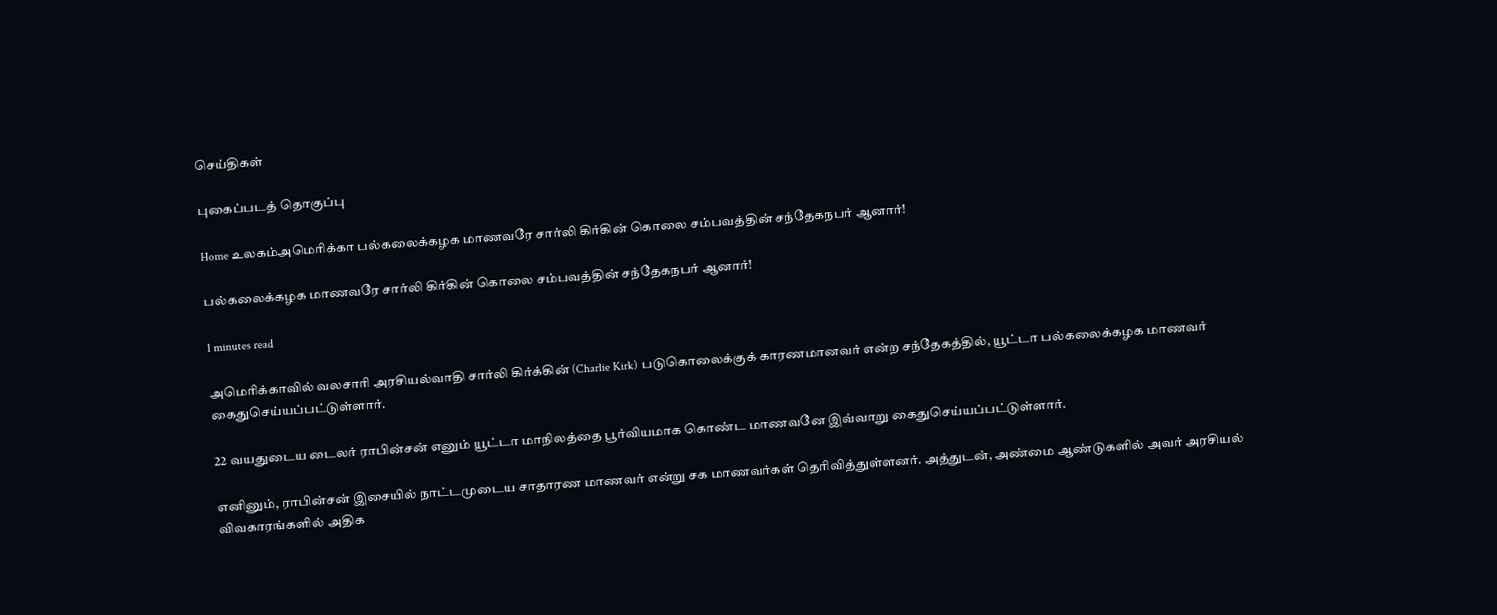செய்திகள்

புகைப்படத் தொகுப்பு

Home உலகம்அமெரிக்கா பல்கலைக்கழக மாணவரே சார்லி கிர்கின் கொலை சம்பவத்தின் சந்தேகநபர் ஆனார்!

பல்கலைக்கழக மாணவரே சார்லி கிர்கின் கொலை சம்பவத்தின் சந்தேகநபர் ஆனார்!

1 minutes read

அமெரிக்காவில் வலசாரி அரசியல்வாதி சார்லி கிர்க்கின் (Charlie Kirk) படுகொலைக்குக் காரணமானவர் என்ற சந்தேகத்தில், யூட்டா பல்கலைக்கழக மாணவர் கைதுசெய்யப்பட்டுள்ளார்.

22 வயதுடைய டைலர் ராபின்சன் எனும் யூட்டா மாநிலத்தை பூர்வியமாக கொண்ட மாணவனே இவ்வாறு கைதுசெய்யப்பட்டுள்ளார்.

எனினும், ராபின்சன் இசையில் நாட்டமுடைய சாதாரண மாணவர் என்று சக மாணவர்கள் தெரிவித்துள்ளனர். அத்துடன், அண்மை ஆண்டுகளில் அவர் அரசியல் விவகாரங்களில் அதிக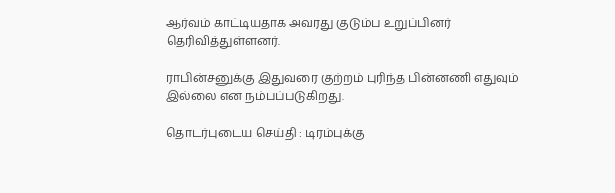ஆர்வம் காட்டியதாக அவரது குடும்ப உறுப்பினர் தெரிவித்துள்ளனர்.

ராபின்சனுக்கு இதுவரை குற்றம் புரிந்த பின்னணி எதுவும் இல்லை என நம்பப்படுகிறது.

தொடர்புடைய செய்தி : டிரம்புக்கு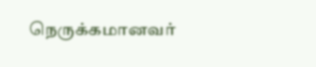நெருக்கமானவர்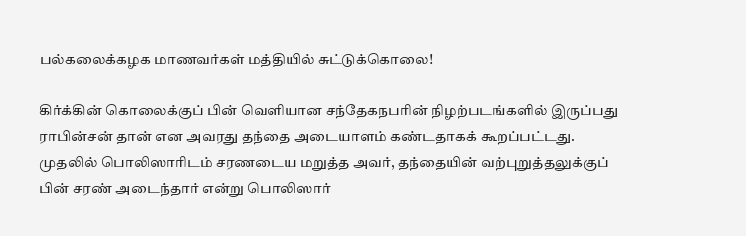பல்கலைக்கழக மாணவர்கள் மத்தியில் சுட்டுக்கொலை!

கிர்க்கின் கொலைக்குப் பின் வெளியான சந்தேகநபரின் நிழற்படங்களில் இருப்பது ராபின்சன் தான் என அவரது தந்தை அடையாளம் கண்டதாகக் கூறப்பட்டது. முதலில் பொலிஸாரிடம் சரணடைய மறுத்த அவர், தந்தையின் வற்புறுத்தலுக்குப் பின் சரண் அடைந்தார் என்று பொலிஸார்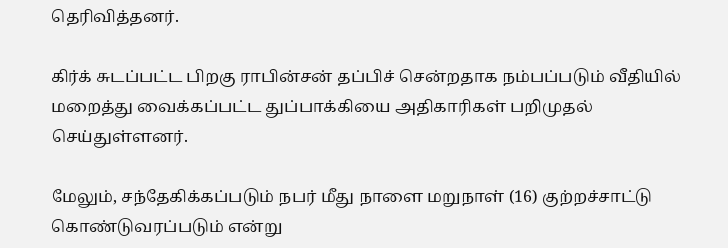தெரிவித்தனர்.

கிர்க் சுடப்பட்ட பிறகு ராபின்சன் தப்பிச் சென்றதாக நம்பப்படும் வீதியில் மறைத்து வைக்கப்பட்ட துப்பாக்கியை அதிகாரிகள் பறிமுதல் செய்துள்ளனர்.

மேலும், சந்தேகிக்கப்படும் நபர் மீது நாளை மறுநாள் (16) குற்றச்சாட்டு கொண்டுவரப்படும் என்று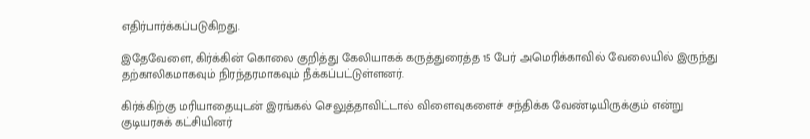எதிர்பார்க்கப்படுகிறது.

இதேவேளை, கிர்க்கின் கொலை குறித்து கேலியாகக் கருத்துரைத்த 15 பேர் அமெரிக்காவில் வேலையில் இருந்து தற்காலிகமாகவும் நிரந்தரமாகவும் நீக்கப்பட்டுள்ளனர்.

கிர்க்கிற்கு மரியாதையுடன் இரங்கல் செலுத்தாவிட்டால் விளைவுகளைச் சந்திக்க வேண்டியிருக்கும் என்று குடியரசுக் கட்சியினர்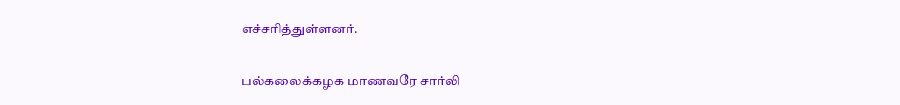எச்சரித்துள்ளனர்.

பல்கலைக்கழக மாணவரே சார்லி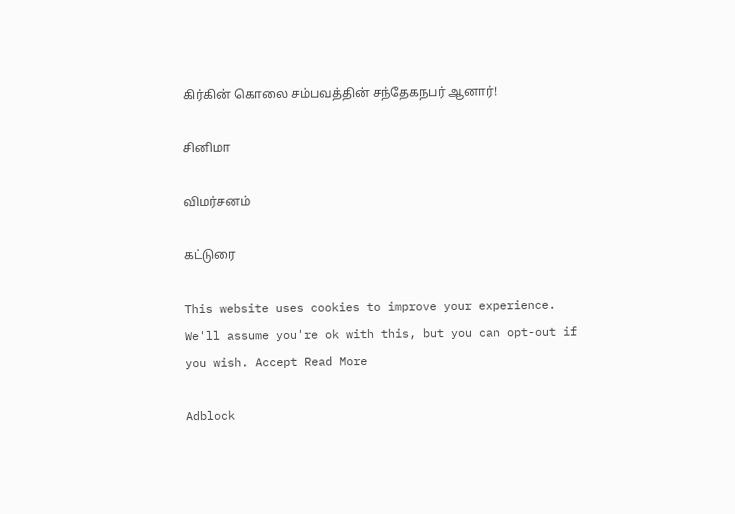கிர்கின் கொலை சம்பவத்தின் சந்தேகநபர் ஆனார்!

சினிமா

விமர்சனம்

கட்டுரை

This website uses cookies to improve your experience. We'll assume you're ok with this, but you can opt-out if you wish. Accept Read More

Adblock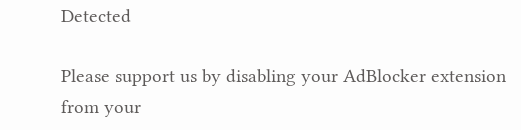Detected

Please support us by disabling your AdBlocker extension from your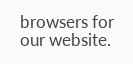browsers for our website.